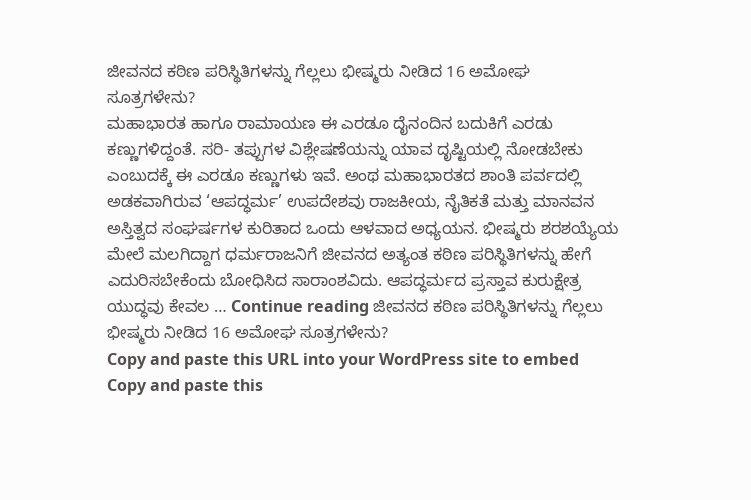ಜೀವನದ ಕಠಿಣ ಪರಿಸ್ಥಿತಿಗಳನ್ನು ಗೆಲ್ಲಲು ಭೀಷ್ಮರು ನೀಡಿದ 16 ಅಮೋಘ ಸೂತ್ರಗಳೇನು?
ಮಹಾಭಾರತ ಹಾಗೂ ರಾಮಾಯಣ ಈ ಎರಡೂ ದೈನಂದಿನ ಬದುಕಿಗೆ ಎರಡು ಕಣ್ಣುಗಳಿದ್ದಂತೆ. ಸರಿ- ತಪ್ಪುಗಳ ವಿಶ್ಲೇಷಣೆಯನ್ನು ಯಾವ ದೃಷ್ಟಿಯಲ್ಲಿ ನೋಡಬೇಕು ಎಂಬುದಕ್ಕೆ ಈ ಎರಡೂ ಕಣ್ಣುಗಳು ಇವೆ. ಅಂಥ ಮಹಾಭಾರತದ ಶಾಂತಿ ಪರ್ವದಲ್ಲಿ ಅಡಕವಾಗಿರುವ ‘ಆಪದ್ಧರ್ಮ’ ಉಪದೇಶವು ರಾಜಕೀಯ, ನೈತಿಕತೆ ಮತ್ತು ಮಾನವನ ಅಸ್ತಿತ್ವದ ಸಂಘರ್ಷಗಳ ಕುರಿತಾದ ಒಂದು ಆಳವಾದ ಅಧ್ಯಯನ. ಭೀಷ್ಮರು ಶರಶಯ್ಯೆಯ ಮೇಲೆ ಮಲಗಿದ್ದಾಗ ಧರ್ಮರಾಜನಿಗೆ ಜೀವನದ ಅತ್ಯಂತ ಕಠಿಣ ಪರಿಸ್ಥಿತಿಗಳನ್ನು ಹೇಗೆ ಎದುರಿಸಬೇಕೆಂದು ಬೋಧಿಸಿದ ಸಾರಾಂಶವಿದು. ಆಪದ್ಧರ್ಮದ ಪ್ರಸ್ತಾವ ಕುರುಕ್ಷೇತ್ರ ಯುದ್ಧವು ಕೇವಲ … Continue reading ಜೀವನದ ಕಠಿಣ ಪರಿಸ್ಥಿತಿಗಳನ್ನು ಗೆಲ್ಲಲು ಭೀಷ್ಮರು ನೀಡಿದ 16 ಅಮೋಘ ಸೂತ್ರಗಳೇನು?
Copy and paste this URL into your WordPress site to embed
Copy and paste this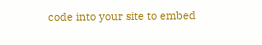code into your site to embed